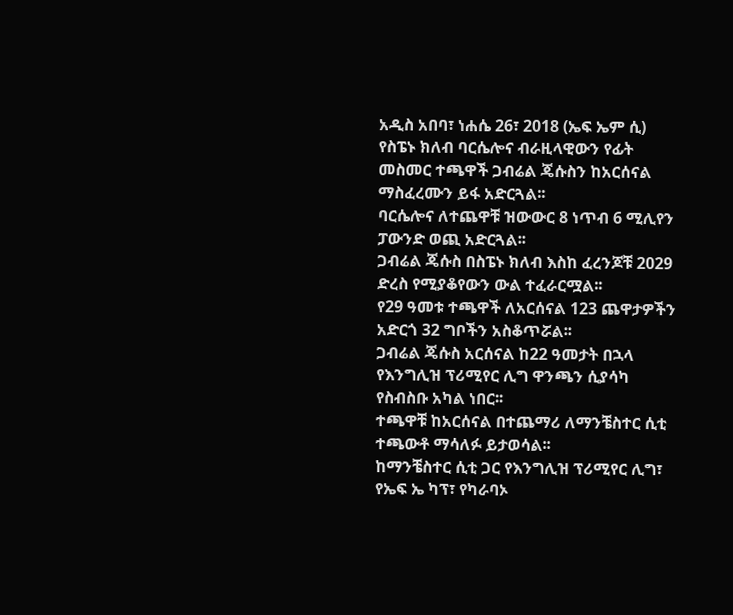አዲስ አበባ፣ ነሐሴ 26፣ 2018 (ኤፍ ኤም ሲ) የስፔኑ ክለብ ባርሴሎና ብራዚላዊውን የፊት መስመር ተጫዋች ጋብሬል ጄሱስን ከአርሰናል ማስፈረሙን ይፋ አድርጓል፡፡
ባርሴሎና ለተጨዋቹ ዝውውር 8 ነጥብ 6 ሚሊየን ፓውንድ ወጪ አድርጓል፡፡
ጋብሬል ጄሱስ በስፔኑ ክለብ እስከ ፈረንጆቹ 2029 ድረስ የሚያቆየውን ውል ተፈራርሟል፡፡
የ29 ዓመቱ ተጫዋች ለአርሰናል 123 ጨዋታዎችን አድርጎ 32 ግቦችን አስቆጥሯል፡፡
ጋብሬል ጄሱስ አርሰናል ከ22 ዓመታት በኋላ የእንግሊዝ ፕሪሚየር ሊግ ዋንጫን ሲያሳካ የስብስቡ አካል ነበር፡፡
ተጫዋቹ ከአርሰናል በተጨማሪ ለማንቼስተር ሲቲ ተጫውቶ ማሳለፉ ይታወሳል፡፡
ከማንቼስተር ሲቲ ጋር የእንግሊዝ ፕሪሚየር ሊግ፣ የኤፍ ኤ ካፕ፣ የካራባኦ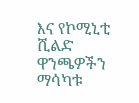እና የኮሚኒቲ ሺልድ ዋንጫዎችን ማሳካቱ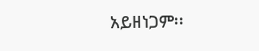አይዘነጋም፡፡